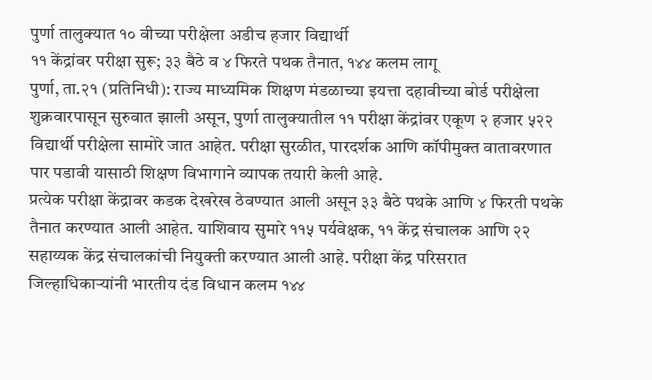पुर्णा तालुक्यात १० वीच्या परीक्षेला अडीच हजार विद्यार्थी
११ केंद्रांवर परीक्षा सुरू; ३३ बैठे व ४ फिरते पथक तैनात, १४४ कलम लागू
पुर्णा, ता.२१ (प्रतिनिधी): राज्य माध्यमिक शिक्षण मंडळाच्या इयत्ता दहावीच्या बोर्ड परीक्षेला शुक्रवारपासून सुरुवात झाली असून, पुर्णा तालुक्यातील ११ परीक्षा केंद्रांवर एकूण २ हजार ५२२ विद्यार्थी परीक्षेला सामोरे जात आहेत. परीक्षा सुरळीत, पारदर्शक आणि कॉपीमुक्त वातावरणात पार पडावी यासाठी शिक्षण विभागाने व्यापक तयारी केली आहे.
प्रत्येक परीक्षा केंद्रावर कडक देखरेख ठेवण्यात आली असून ३३ बैठे पथके आणि ४ फिरती पथके तैनात करण्यात आली आहेत. याशिवाय सुमारे ११५ पर्यवेक्षक, ११ केंद्र संचालक आणि २२ सहाय्यक केंद्र संचालकांची नियुक्ती करण्यात आली आहे. परीक्षा केंद्र परिसरात जिल्हाधिकाऱ्यांनी भारतीय दंड विधान कलम १४४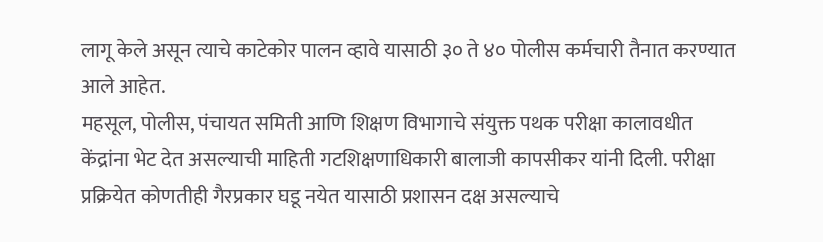लागू केले असून त्याचे काटेकोर पालन व्हावे यासाठी ३० ते ४० पोलीस कर्मचारी तैनात करण्यात आले आहेत.
महसूल, पोलीस, पंचायत समिती आणि शिक्षण विभागाचे संयुक्त पथक परीक्षा कालावधीत केंद्रांना भेट देत असल्याची माहिती गटशिक्षणाधिकारी बालाजी कापसीकर यांनी दिली. परीक्षा प्रक्रियेत कोणतीही गैरप्रकार घडू नयेत यासाठी प्रशासन दक्ष असल्याचे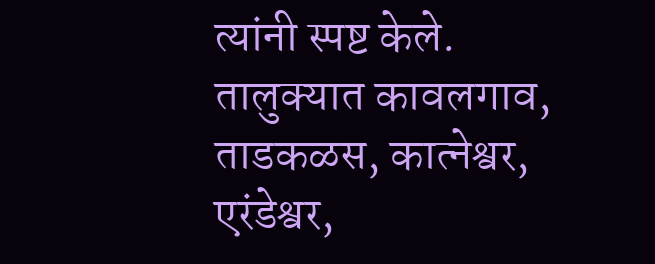त्यांनी स्पष्ट केले.
तालुक्यात कावलगाव, ताडकळस, कात्नेश्वर, एरंडेश्वर,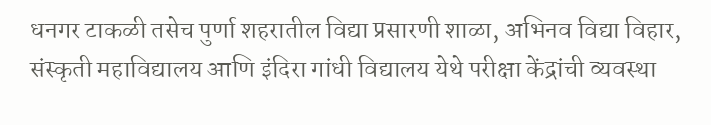धनगर टाकळी तसेच पुर्णा शहरातील विद्या प्रसारणी शाळा, अभिनव विद्या विहार, संस्कृती महाविद्यालय आणि इंदिरा गांधी विद्यालय येथे परीक्षा केंद्रांची व्यवस्था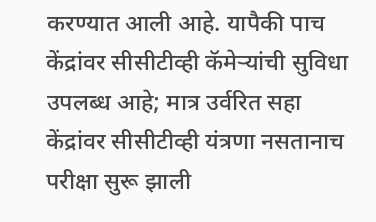करण्यात आली आहे. यापैकी पाच केंद्रांवर सीसीटीव्ही कॅमेऱ्यांची सुविधा उपलब्ध आहे; मात्र उर्वरित सहा केंद्रांवर सीसीटीव्ही यंत्रणा नसतानाच परीक्षा सुरू झाली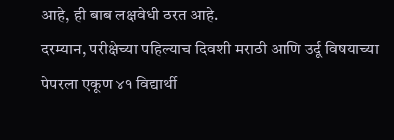आहे, ही बाब लक्षवेधी ठरत आहे.
दरम्यान, परीक्षेच्या पहिल्याच दिवशी मराठी आणि उर्दू विषयाच्या पेपरला एकूण ४१ विद्यार्थी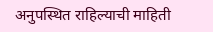अनुपस्थित राहिल्याची माहिती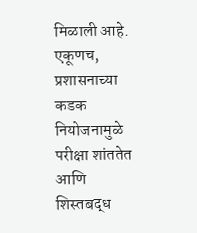मिळाली आहे. एकूणच, प्रशासनाच्या कडक नियोजनामुळे परीक्षा शांततेत आणि शिस्तबद्ध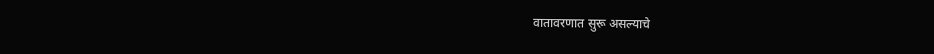वातावरणात सुरू असल्याचे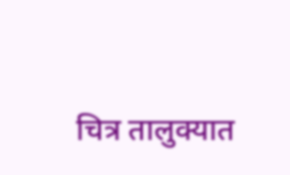चित्र तालुक्यात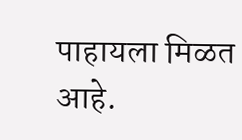पाहायला मिळत आहे.